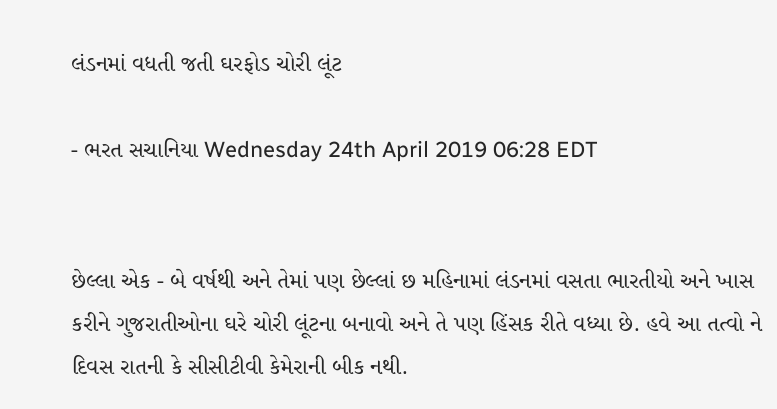લંડનમાં વધતી જતી ઘરફોડ ચોરી લૂંટ

- ભરત સચાનિયા Wednesday 24th April 2019 06:28 EDT


છેલ્લા એક - બે વર્ષથી અને તેમાં પણ છેલ્લાં છ મહિનામાં લંડનમાં વસતા ભારતીયો અને ખાસ કરીને ગુજરાતીઓના ઘરે ચોરી લૂંટના બનાવો અને તે પણ હિંસક રીતે વધ્યા છે. હવે આ તત્વો ને દિવસ રાતની કે સીસીટીવી કેમેરાની બીક નથી.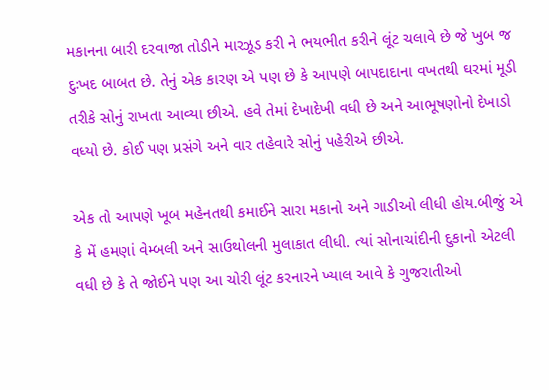મકાનના બારી દરવાજા તોડીને મારઝૂડ કરી ને ભયભીત કરીને લૂંટ ચલાવે છે જે ખુબ જ દુઃખદ બાબત છે. તેનું એક કારણ એ પણ છે કે આપણે બાપદાદાના વખતથી ઘરમાં મૂડી તરીકે સોનું રાખતા આવ્યા છીએ. હવે તેમાં દેખાદેખી વધી છે અને આભૂષણોનો દેખાડો વધ્યો છે. કોઈ પણ પ્રસંગે અને વાર તહેવારે સોનું પહેરીએ છીએ.

એક તો આપણે ખૂબ મહેનતથી કમાઈને સારા મકાનો અને ગાડીઓ લીધી હોય.બીજું એ કે મેં હમણાં વેમ્બલી અને સાઉથોલની મુલાકાત લીધી. ત્યાં સોનાચાંદીની દુકાનો એટલી વધી છે કે તે જોઈને પણ આ ચોરી લૂંટ કરનારને ખ્યાલ આવે કે ગુજરાતીઓ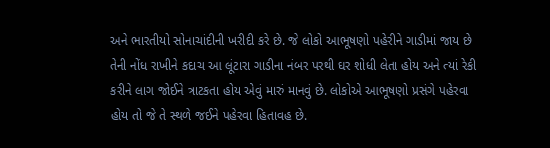અને ભારતીયો સોનાચાંદીની ખરીદી કરે છે. જે લોકો આભૂષણો પહેરીને ગાડીમાં જાય છે તેની નોંધ રાખીને કદાચ આ લૂંટારા ગાડીના નંબર પરથી ઘર શોધી લેતા હોય અને ત્યાં રેકી કરીને લાગ જોઈને ત્રાટકતા હોય એવું મારું માનવું છે. લોકોએ આભૂષણો પ્રસંગે પહેરવા હોય તો જે તે સ્થળે જઈને પહેરવા હિતાવહ છે.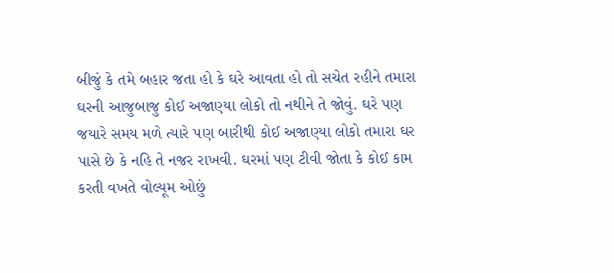બીજું કે તમે બહાર જતા હો કે ઘરે આવતા હો તો સચેત રહીને તમારા ઘરની આજુબાજુ કોઈ અજાણ્યા લોકો તો નથીને તે જોવું. ઘરે પણ જયારે સમય મળે ત્યારે પણ બારીથી કોઈ અજાણ્યા લોકો તમારા ઘર પાસે છે કે નહિ તે નજર રાખવી. ઘરમાં પણ ટીવી જોતા કે કોઈ કામ કરતી વખતે વોલ્યૂમ ઓછું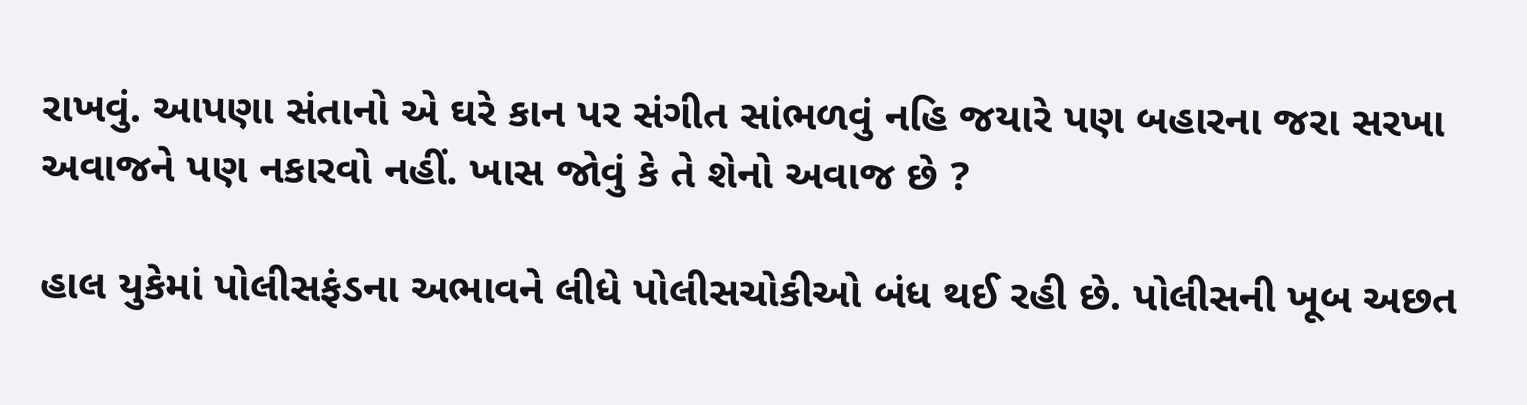રાખવું. આપણા સંતાનો એ ઘરે કાન પર સંગીત સાંભળવું નહિ જયારે પણ બહારના જરા સરખા અવાજને પણ નકારવો નહીં. ખાસ જોવું કે તે શેનો અવાજ છે ?

હાલ યુકેમાં પોલીસફંડના અભાવને લીધે પોલીસચોકીઓ બંધ થઈ રહી છે. પોલીસની ખૂબ અછત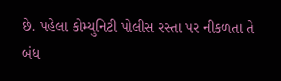છે. પહેલા કોમ્યુનિટી પોલીસ રસ્તા પર નીકળતા તે બંધ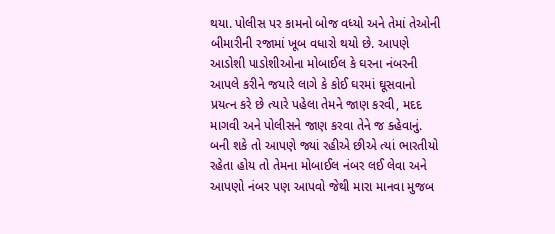થયા. પોલીસ પર કામનો બોજ વધ્યો અને તેમાં તેઓની બીમારીની રજામાં ખૂબ વધારો થયો છે. આપણે આડોશી પાડોશીઓના મોબાઈલ કે ઘરના નંબરની આપલે કરીને જયારે લાગે કે કોઈ ઘરમાં ઘૂસવાનો પ્રયત્ન કરે છે ત્યારે પહેલા તેમને જાણ કરવી, મદદ માગવી અને પોલીસને જાણ કરવા તેને જ ક્હેવાનું. બની શકે તો આપણે જ્યાં રહીએ છીએ ત્યાં ભારતીયો રહેતા હોય તો તેમના મોબાઈલ નંબર લઈ લેવા અને આપણો નંબર પણ આપવો જેથી મારા માનવા મુજબ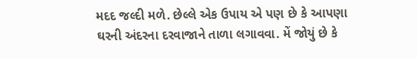મદદ જલ્દી મળે. છેલ્લે એક ઉપાય એ પણ છે કે આપણા ઘરની અંદરના દરવાજાને તાળા લગાવવા. મેં જોયું છે કે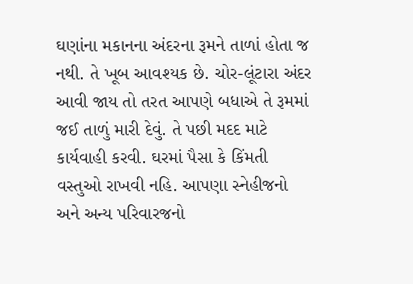ઘણાંના મકાનના અંદરના રૂમને તાળાં હોતા જ નથી. તે ખૂબ આવશ્યક છે. ચોર-લૂંટારા અંદર આવી જાય તો તરત આપણે બધાએ તે રૂમમાં જઈ તાળું મારી દેવું. તે પછી મદદ માટે કાર્યવાહી કરવી. ઘરમાં પૈસા કે કિંમતી વસ્તુઓ રાખવી નહિ. આપણા સ્નેહીજનો અને અન્ય પરિવારજનો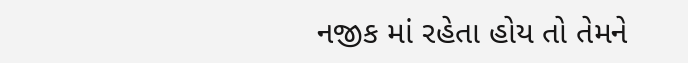નજીક માં રહેતા હોય તો તેમને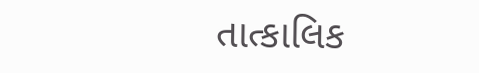તાત્કાલિક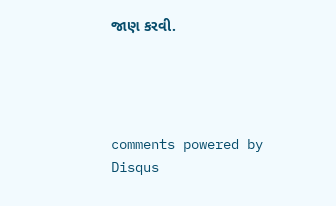જાણ કરવી.




comments powered by Disqus